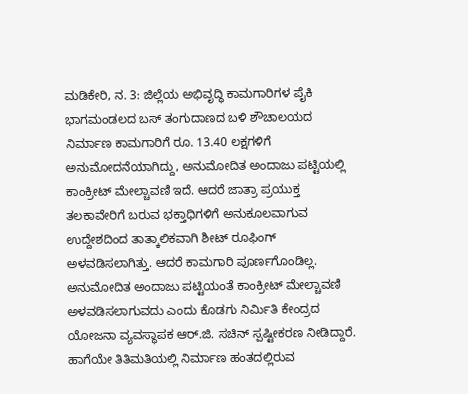ಮಡಿಕೇರಿ, ನ. 3: ಜಿಲ್ಲೆಯ ಅಭಿವೃದ್ಧಿ ಕಾಮಗಾರಿಗಳ ಪೈಕಿ ಭಾಗಮಂಡಲದ ಬಸ್ ತಂಗುದಾಣದ ಬಳಿ ಶೌಚಾಲಯದ ನಿರ್ಮಾಣ ಕಾಮಗಾರಿಗೆ ರೂ. 13.40 ಲಕ್ಷಗಳಿಗೆ ಅನುಮೋದನೆಯಾಗಿದ್ದು, ಅನುಮೋದಿತ ಅಂದಾಜು ಪಟ್ಟಿಯಲ್ಲಿ ಕಾಂಕ್ರೀಟ್ ಮೇಲ್ಚಾವಣಿ ಇದೆ. ಆದರೆ ಜಾತ್ರಾ ಪ್ರಯುಕ್ತ ತಲಕಾವೇರಿಗೆ ಬರುವ ಭಕ್ತಾಧಿಗಳಿಗೆ ಅನುಕೂಲವಾಗುವ ಉದ್ದೇಶದಿಂದ ತಾತ್ಕಾಲಿಕವಾಗಿ ಶೀಟ್ ರೂಫಿಂಗ್ ಅಳವಡಿಸಲಾಗಿತ್ತು. ಆದರೆ ಕಾಮಗಾರಿ ಪೂರ್ಣಗೊಂಡಿಲ್ಲ. ಅನುಮೋದಿತ ಅಂದಾಜು ಪಟ್ಟಿಯಂತೆ ಕಾಂಕ್ರೀಟ್ ಮೇಲ್ಚಾವಣಿ ಅಳವಡಿಸಲಾಗುವದು ಎಂದು ಕೊಡಗು ನಿರ್ಮಿತಿ ಕೇಂದ್ರದ ಯೋಜನಾ ವ್ಯವಸ್ಥಾಪಕ ಆರ್.ಜಿ. ಸಚಿನ್ ಸ್ಪಷ್ಟೀಕರಣ ನೀಡಿದ್ದಾರೆ.
ಹಾಗೆಯೇ ತಿತಿಮತಿಯಲ್ಲಿ ನಿರ್ಮಾಣ ಹಂತದಲ್ಲಿರುವ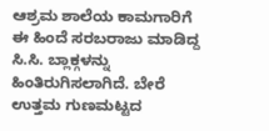ಆಶ್ರಮ ಶಾಲೆಯ ಕಾಮಗಾರಿಗೆ ಈ ಹಿಂದೆ ಸರಬರಾಜು ಮಾಡಿದ್ದ ಸಿ.ಸಿ. ಬ್ಲಾಕ್ಗಳನ್ನು ಹಿಂತಿರುಗಿಸಲಾಗಿದೆ. ಬೇರೆ ಉತ್ತಮ ಗುಣಮಟ್ಟದ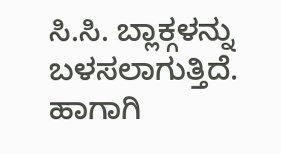ಸಿ.ಸಿ. ಬ್ಲಾಕ್ಗಳನ್ನು ಬಳಸಲಾಗುತ್ತಿದೆ. ಹಾಗಾಗಿ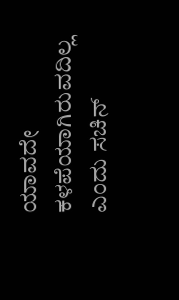ಯಾವದೇ ಕಳಪೆಯಾಗಿರುವದಿಲ್ಲ ಎಂದು ಸಚಿನ್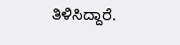ತಿಳಿಸಿದ್ದಾರೆ.